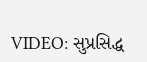VIDEO: સુપ્રસિદ્ધ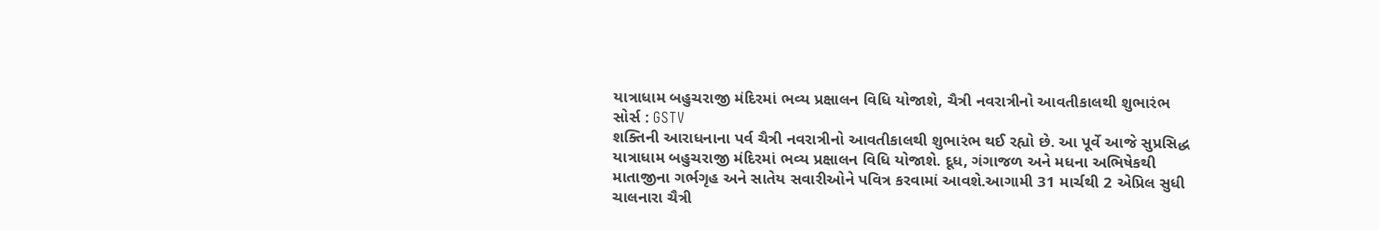યાત્રાધામ બહુચરાજી મંદિરમાં ભવ્ય પ્રક્ષાલન વિધિ યોજાશે, ચૈત્રી નવરાત્રીનો આવતીકાલથી શુભારંભ
સોર્સ : GSTV
શક્તિની આરાધનાના પર્વ ચૈત્રી નવરાત્રીનો આવતીકાલથી શુભારંભ થઈ રહ્યો છે. આ પૂર્વે આજે સુપ્રસિદ્ધ યાત્રાધામ બહુચરાજી મંદિરમાં ભવ્ય પ્રક્ષાલન વિધિ યોજાશે. દૂધ, ગંગાજળ અને મધના અભિષેકથી માતાજીના ગર્ભગૃહ અને સાતેય સવારીઓને પવિત્ર કરવામાં આવશે.આગામી 31 માર્ચથી 2 એપ્રિલ સુધી ચાલનારા ચૈત્રી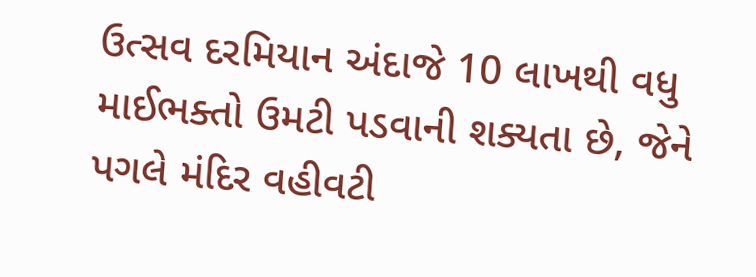ઉત્સવ દરમિયાન અંદાજે 10 લાખથી વધુ માઈભક્તો ઉમટી પડવાની શક્યતા છે, જેને પગલે મંદિર વહીવટી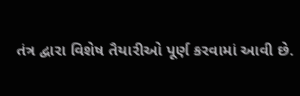તંત્ર દ્વારા વિશેષ તૈયારીઓ પૂર્ણ કરવામાં આવી છે.